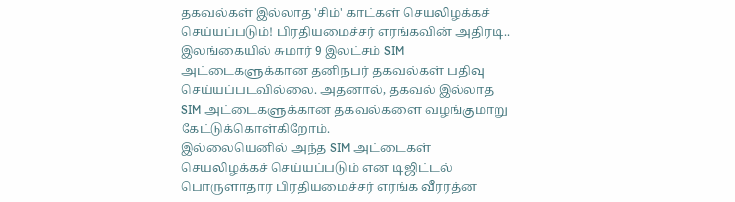தகவல்கள் இல்லாத 'சிம்' காட்கள் செயலிழக்கச் செய்யப்படும்! பிரதியமைச்சர் எரங்கவின் அதிரடி..
இலங்கையில் சுமார் 9 இலட்சம் SIM அட்டைகளுக்கான தனிநபர் தகவல்கள் பதிவு செய்யப்படவில்லை. அதனால், தகவல் இல்லாத SIM அட்டைகளுக்கான தகவல்களை வழங்குமாறு கேட்டுக்கொள்கிறோம்.
இல்லையெனில் அந்த SIM அட்டைகள் செயலிழக்கச் செய்யப்படும் என டிஜிட்டல் பொருளாதார பிரதியமைச்சர் எரங்க வீரரத்ன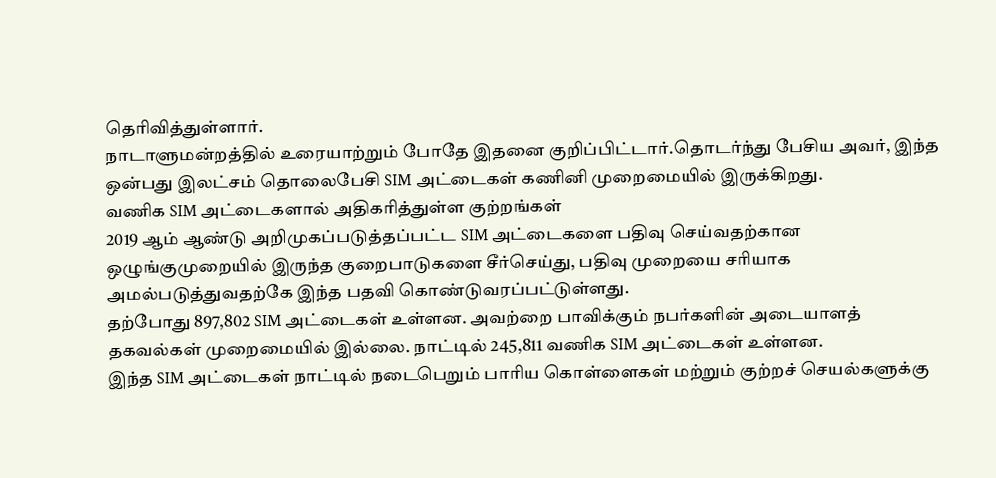தெரிவித்துள்ளார்.
நாடாளுமன்றத்தில் உரையாற்றும் போதே இதனை குறிப்பிட்டார்.தொடர்ந்து பேசிய அவர், இந்த ஒன்பது இலட்சம் தொலைபேசி SIM அட்டைகள் கணினி முறைமையில் இருக்கிறது.
வணிக SIM அட்டைகளால் அதிகரித்துள்ள குற்றங்கள்
2019 ஆம் ஆண்டு அறிமுகப்படுத்தப்பட்ட SIM அட்டைகளை பதிவு செய்வதற்கான ஒழுங்குமுறையில் இருந்த குறைபாடுகளை சீர்செய்து, பதிவு முறையை சரியாக அமல்படுத்துவதற்கே இந்த பதவி கொண்டுவரப்பட்டுள்ளது.
தற்போது 897,802 SIM அட்டைகள் உள்ளன. அவற்றை பாவிக்கும் நபர்களின் அடையாளத் தகவல்கள் முறைமையில் இல்லை. நாட்டில் 245,811 வணிக SIM அட்டைகள் உள்ளன.
இந்த SIM அட்டைகள் நாட்டில் நடைபெறும் பாரிய கொள்ளைகள் மற்றும் குற்றச் செயல்களுக்கு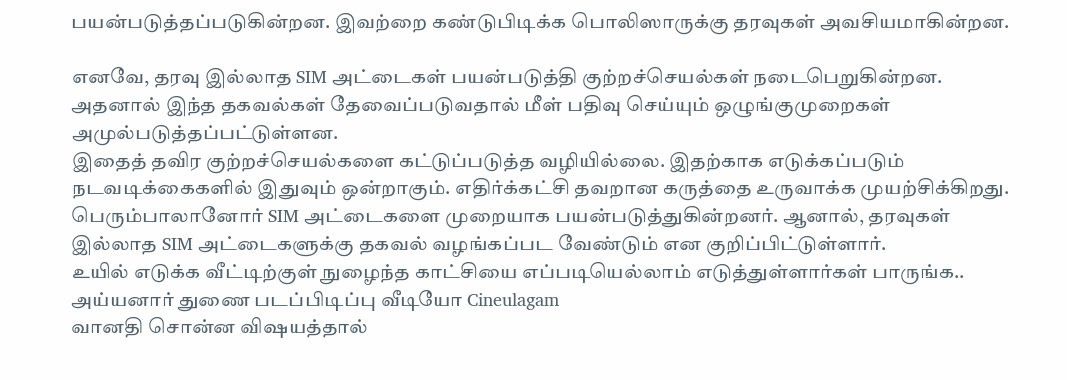பயன்படுத்தப்படுகின்றன. இவற்றை கண்டுபிடிக்க பொலிஸாருக்கு தரவுகள் அவசியமாகின்றன.

எனவே, தரவு இல்லாத SIM அட்டைகள் பயன்படுத்தி குற்றச்செயல்கள் நடைபெறுகின்றன. அதனால் இந்த தகவல்கள் தேவைப்படுவதால் மீள் பதிவு செய்யும் ஒழுங்குமுறைகள் அமுல்படுத்தப்பட்டுள்ளன.
இதைத் தவிர குற்றச்செயல்களை கட்டுப்படுத்த வழியில்லை. இதற்காக எடுக்கப்படும் நடவடிக்கைகளில் இதுவும் ஒன்றாகும். எதிர்க்கட்சி தவறான கருத்தை உருவாக்க முயற்சிக்கிறது.
பெரும்பாலானோர் SIM அட்டைகளை முறையாக பயன்படுத்துகின்றனர். ஆனால், தரவுகள் இல்லாத SIM அட்டைகளுக்கு தகவல் வழங்கப்பட வேண்டும் என குறிப்பிட்டுள்ளார்.
உயில் எடுக்க வீட்டிற்குள் நுழைந்த காட்சியை எப்படியெல்லாம் எடுத்துள்ளார்கள் பாருங்க.. அய்யனார் துணை படப்பிடிப்பு வீடியோ Cineulagam
வானதி சொன்ன விஷயத்தால்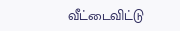வீட்டைவிட்டு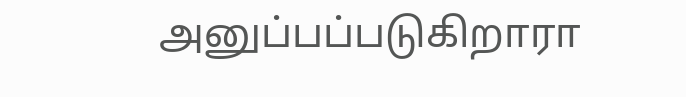அனுப்பப்படுகிறாரா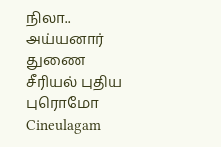நிலா.. அய்யனார் துணை சீரியல் புதிய புரொமோ Cineulagam